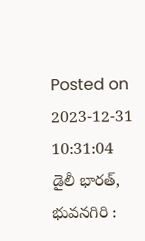Posted on 2023-12-31 10:31:04
డైలీ భారత్, భువనగిరి :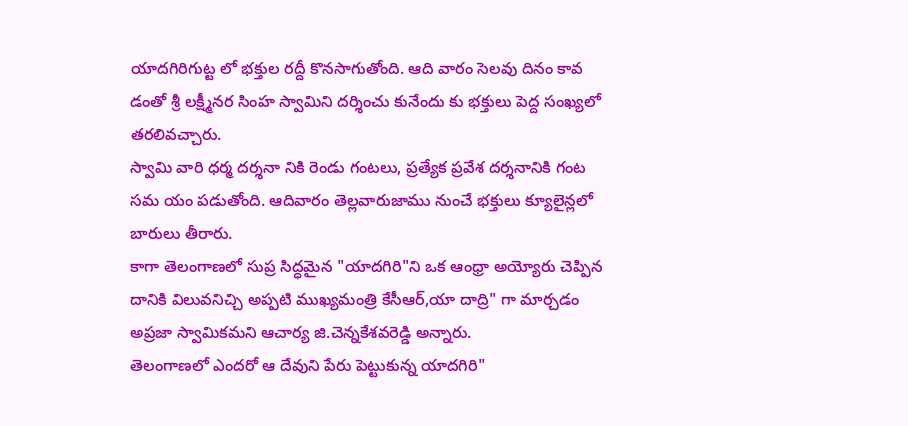యాదగిరిగుట్ట లో భక్తుల రద్దీ కొనసాగుతోంది. ఆది వారం సెలవు దినం కావ డంతో శ్రీ లక్ష్మీనర సింహ స్వామిని దర్శించు కునేందు కు భక్తులు పెద్ద సంఖ్యలో తరలివచ్చారు.
స్వామి వారి ధర్మ దర్శనా నికి రెండు గంటలు, ప్రత్యేక ప్రవేశ దర్శనానికి గంట సమ యం పడుతోంది. ఆదివారం తెల్లవారుజాము నుంచే భక్తులు క్యూలైన్లలో బారులు తీరారు.
కాగా తెలంగాణలో సుప్ర సిద్ధమైన "యాదగిరి"ని ఒక ఆంధ్రా అయ్యోరు చెప్పిన దానికి విలువనిచ్చి అప్పటి ముఖ్యమంత్రి కేసీఆర్,యా దాద్రి" గా మార్చడం అప్రజా స్వామికమని ఆచార్య జి.చెన్నకేశవరెడ్డి అన్నారు.
తెలంగాణలో ఎందరో ఆ దేవుని పేరు పెట్టుకున్న యాదగిరి"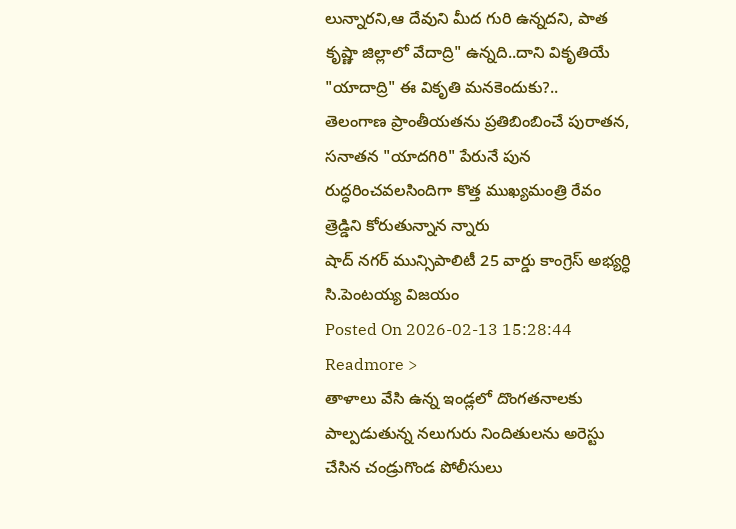లున్నారని,ఆ దేవుని మీద గురి ఉన్నదని, పాత కృష్ణా జిల్లాలో వేదాద్రి" ఉన్నది..దాని వికృతియే "యాదాద్రి" ఈ వికృతి మనకెందుకు?..
తెలంగాణ ప్రాంతీయతను ప్రతిబింబించే పురాతన, సనాతన "యాదగిరి" పేరునే పున రుద్ధరించవలసిందిగా కొత్త ముఖ్యమంత్రి రేవం త్రెడ్డిని కోరుతున్నాన న్నారు
షాద్ నగర్ మున్సిపాలిటీ 25 వార్డు కాంగ్రెస్ అభ్యర్ధి సి.పెంటయ్య విజయం
Posted On 2026-02-13 15:28:44
Readmore >
తాళాలు వేసి ఉన్న ఇండ్లలో దొంగతనాలకు పాల్పడుతున్న నలుగురు నిందితులను అరెస్టు చేసిన చండ్రుగొండ పోలీసులు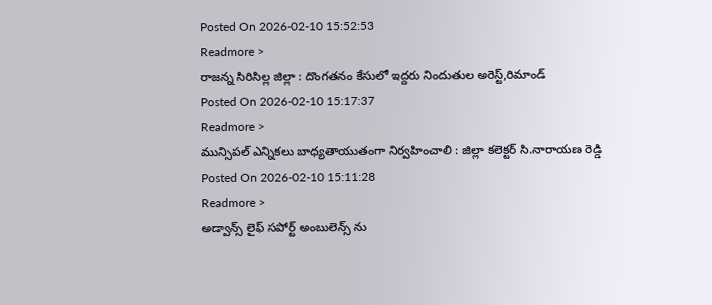Posted On 2026-02-10 15:52:53
Readmore >
రాజన్న సిరిసిల్ల జిల్లా : దొంగతనం కేసులో ఇద్దరు నిందుతుల అరెస్ట్,రిమాండ్
Posted On 2026-02-10 15:17:37
Readmore >
మున్సిపల్ ఎన్నికలు బాధ్యతాయుతంగా నిర్వహించాలి : జిల్లా కలెక్టర్ సి.నారాయణ రెడ్డి
Posted On 2026-02-10 15:11:28
Readmore >
అడ్వాన్స్ లైఫ్ సపోర్ట్ అంబులెన్స్ ను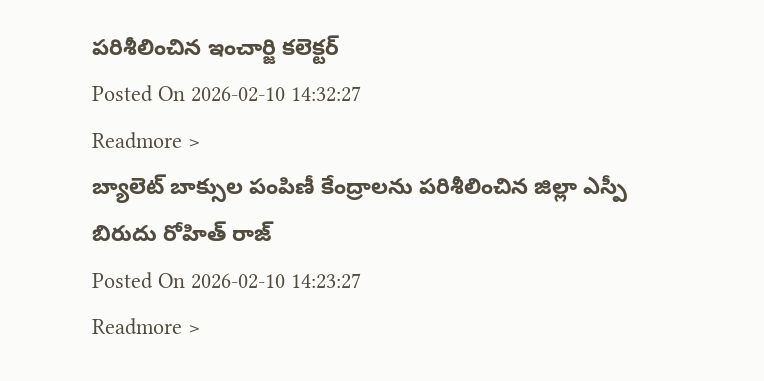పరిశీలించిన ఇంచార్జి కలెక్టర్
Posted On 2026-02-10 14:32:27
Readmore >
బ్యాలెట్ బాక్సుల పంపిణీ కేంద్రాలను పరిశీలించిన జిల్లా ఎస్పీ బిరుదు రోహిత్ రాజ్
Posted On 2026-02-10 14:23:27
Readmore >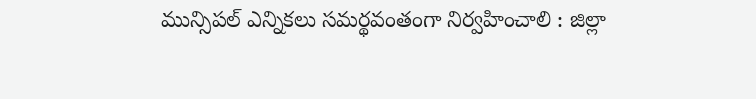మున్సిపల్ ఎన్నికలు సమర్థవంతంగా నిర్వహించాలి : జిల్లా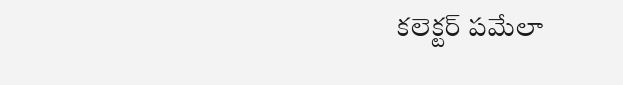కలెక్టర్ పమేలా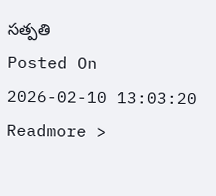సత్పతి
Posted On 2026-02-10 13:03:20
Readmore >